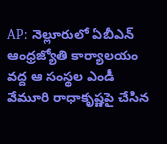AP: నెల్లూరులో ఏబీఎన్ ఆంధ్రజ్యోతి కార్యాలయం వద్ద ఆ సంస్థల ఎండీ వేమూరి రాధాకృష్ణపై చేసిన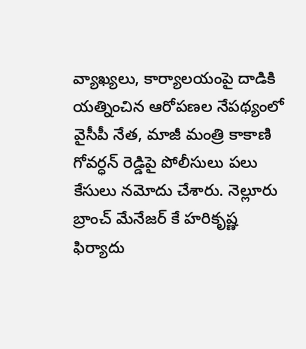వ్యాఖ్యలు, కార్యాలయంపై దాడికి యత్నించిన ఆరోపణల నేపథ్యంలో వైసీపీ నేత, మాజీ మంత్రి కాకాణి గోవర్ధన్ రెడ్డిపై పోలీసులు పలు కేసులు నమోదు చేశారు. నెల్లూరు బ్రాంచ్ మేనేజర్ కే హరికృష్ణ ఫిర్యాదు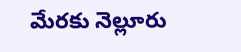మేరకు నెల్లూరు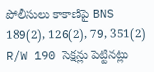పోలీసులు కాకాణిపై BNS 189(2), 126(2), 79, 351(2) R/W 190 సెక్షన్లు పెట్టినట్లు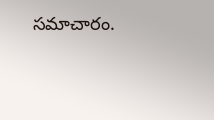సమాచారం.